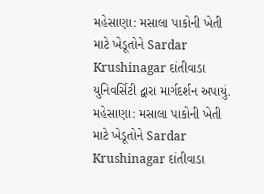મહેસાણા: મસાલા પાકોની ખેતી માટે ખેડૂતોને Sardar Krushinagar દાંતીવાડા યુનિવર્સિટી દ્વારા માર્ગદર્શન અપાયું.
મહેસાણા: મસાલા પાકોની ખેતી માટે ખેડૂતોને Sardar Krushinagar દાંતીવાડા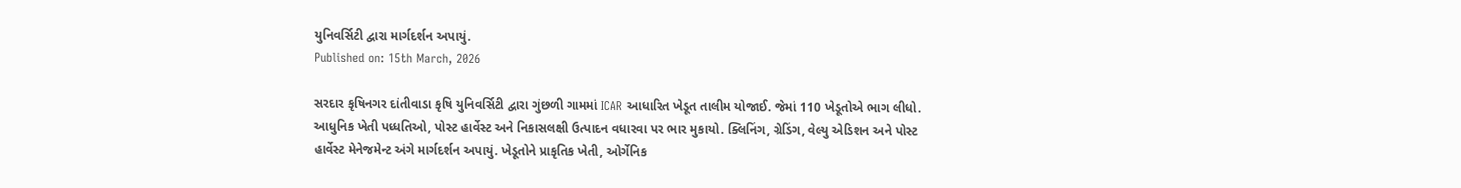યુનિવર્સિટી દ્વારા માર્ગદર્શન અપાયું.
Published on: 15th March, 2026

સરદાર કૃષિનગર દાંતીવાડા કૃષિ યુનિવર્સિટી દ્વારા ગુંછળી ગામમાં ICAR આધારિત ખેડૂત તાલીમ યોજાઈ. જેમાં 110 ખેડૂતોએ ભાગ લીધો. આધુનિક ખેતી પધ્ધતિઓ, પોસ્ટ હાર્વેસ્ટ અને નિકાસલક્ષી ઉત્પાદન વધારવા પર ભાર મુકાયો. ક્લિનિંગ, ગ્રેડિંગ, વેલ્યુ એડિશન અને પોસ્ટ હાર્વેસ્ટ મેનેજમેન્ટ અંગે માર્ગદર્શન અપાયું. ખેડૂતોને પ્રાકૃતિક ખેતી, ઓર્ગેનિક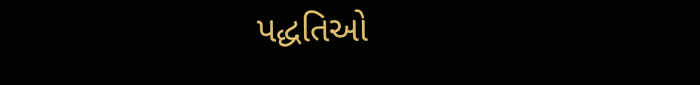પદ્ધતિઓ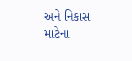અને નિકાસ માટેના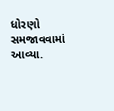ધોરણો સમજાવવામાં આવ્યા.